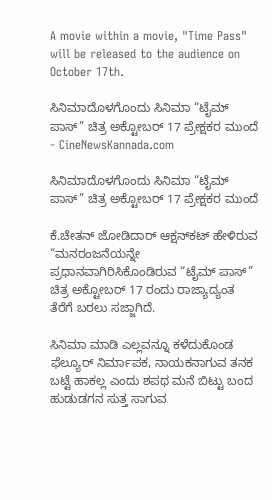A movie within a movie, "Time Pass" will be released to the audience on October 17th.

ಸಿನಿಮಾದೊಳಗೊಂದು ಸಿನಿಮಾ “ಟೈಮ್ ಪಾಸ್” ಚಿತ್ರ ಅಕ್ಟೋಬರ್ 17 ಪ್ರೇಕ್ಷಕರ ಮುಂದೆ - CineNewsKannada.com

ಸಿನಿಮಾದೊಳಗೊಂದು ಸಿನಿಮಾ “ಟೈಮ್ ಪಾಸ್” ಚಿತ್ರ ಅಕ್ಟೋಬರ್ 17 ಪ್ರೇಕ್ಷಕರ ಮುಂದೆ

ಕೆ.ಚೇತನ್ ಜೋಡಿದಾರ್ ಆಕ್ಷನ್‍ಕಟ್ ಹೇಳಿರುವ “ಮನರಂಜನೆಯನ್ನೇ ಪ್ರಧಾನವಾಗಿರಿಸಿಕೊಂಡಿರುವ “ಟೈಮ್ ಪಾಸ್” ಚಿತ್ರ ಅಕ್ಟೋಬರ್ 17 ರಂದು ರಾಜ್ಯಾದ್ಯಂತ ತೆರೆಗೆ ಬರಲು ಸಜ್ಜಾಗಿದೆ.

ಸಿನಿಮಾ ಮಾಡಿ ಎಲ್ಲವನ್ನೂ ಕಳೆದುಕೊಂಡ ಫೆಲ್ಯೂರ್ ನಿರ್ಮಾಪಕ, ನಾಯಕನಾಗುವ ತನಕ ಬಟ್ಟೆ ಹಾಕಲ್ಲ ಎಂದು ಶಪಥ ಮನೆ ಬಿಟ್ಟು ಬಂದ ಹುಡುಡಗನ ಸುತ್ತ ಸಾಗುವ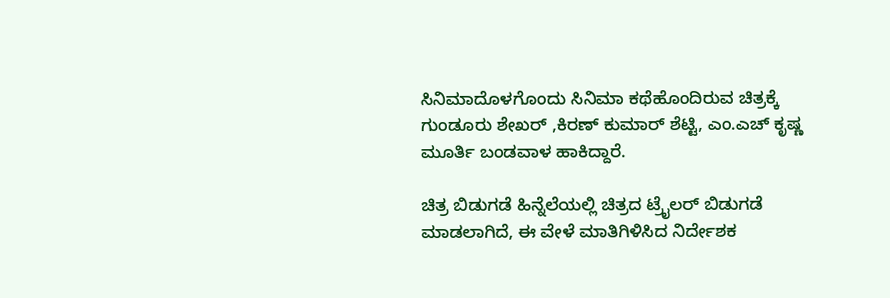ಸಿನಿಮಾದೊಳಗೊಂದು ಸಿನಿಮಾ ಕಥೆಹೊಂದಿರುವ ಚಿತ್ರಕ್ಕೆ ಗುಂಡೂರು ಶೇಖರ್ ,ಕಿರಣ್ ಕುಮಾರ್ ಶೆಟ್ಟಿ, ಎಂ.ಎಚ್ ಕೃಷ್ಣ ಮೂರ್ತಿ ಬಂಡವಾಳ ಹಾಕಿದ್ದಾರೆ.

ಚಿತ್ರ ಬಿಡುಗಡೆ ಹಿನ್ನೆಲೆಯಲ್ಲಿ ಚಿತ್ರದ ಟ್ರೈಲರ್ ಬಿಡುಗಡೆ ಮಾಡಲಾಗಿದೆ, ಈ ವೇಳೆ ಮಾತಿಗಿಳಿಸಿದ ನಿರ್ದೇಶಕ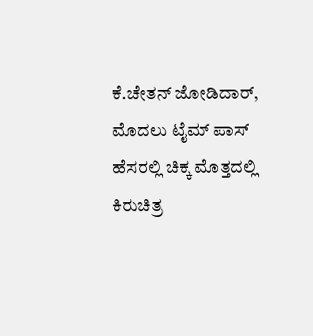ಕೆ.ಚೇತನ್ ಜೋಡಿದಾರ್, ಮೊದಲು ಟೈಮ್ ಪಾಸ್ ಹೆಸರಲ್ಲಿ ಚಿಕ್ಕ ಮೊತ್ತದಲ್ಲಿ ಕಿರುಚಿತ್ರ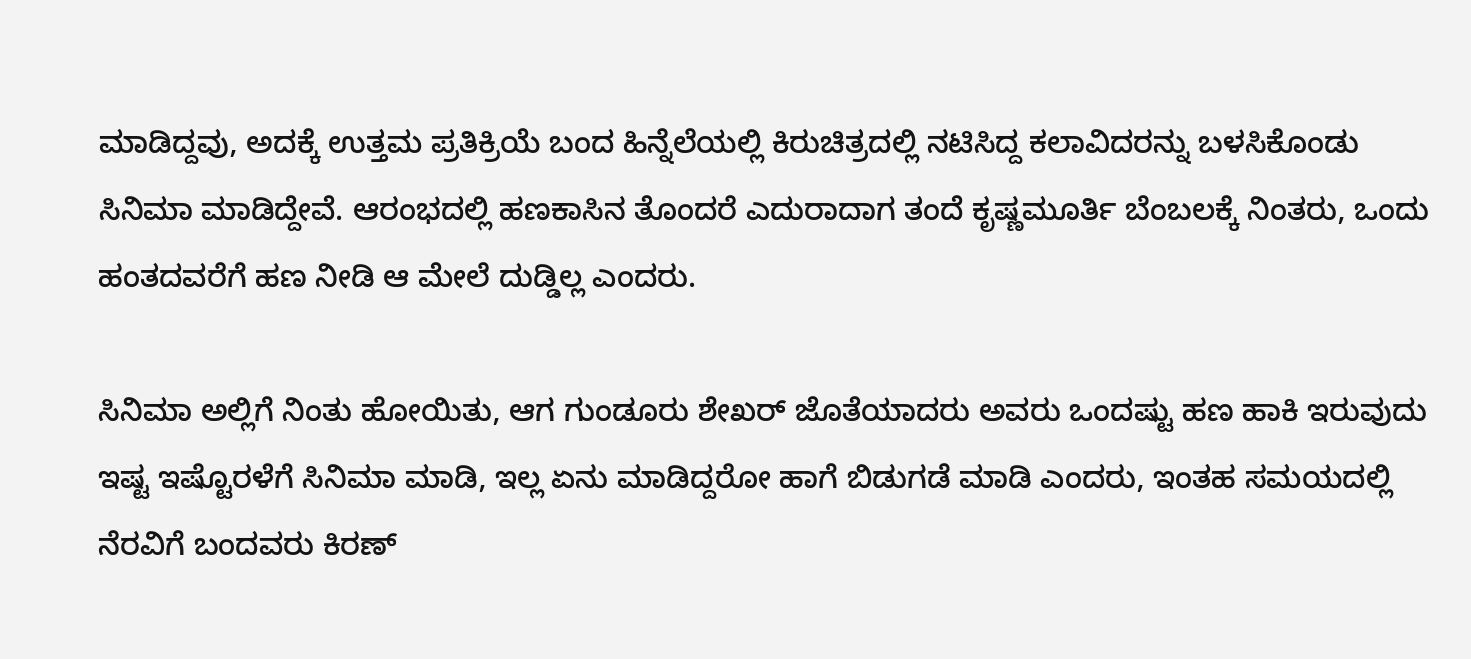ಮಾಡಿದ್ದವು, ಅದಕ್ಕೆ ಉತ್ತಮ ಪ್ರತಿಕ್ರಿಯೆ ಬಂದ ಹಿನ್ನೆಲೆಯಲ್ಲಿ ಕಿರುಚಿತ್ರದಲ್ಲಿ ನಟಿಸಿದ್ದ ಕಲಾವಿದರನ್ನು ಬಳಸಿಕೊಂಡು ಸಿನಿಮಾ ಮಾಡಿದ್ದೇವೆ. ಆರಂಭದಲ್ಲಿ ಹಣಕಾಸಿನ ತೊಂದರೆ ಎದುರಾದಾಗ ತಂದೆ ಕೃಷ್ಣಮೂರ್ತಿ ಬೆಂಬಲಕ್ಕೆ ನಿಂತರು, ಒಂದು ಹಂತದವರೆಗೆ ಹಣ ನೀಡಿ ಆ ಮೇಲೆ ದುಡ್ಡಿಲ್ಲ ಎಂದರು.

ಸಿನಿಮಾ ಅಲ್ಲಿಗೆ ನಿಂತು ಹೋಯಿತು, ಆಗ ಗುಂಡೂರು ಶೇಖರ್ ಜೊತೆಯಾದರು ಅವರು ಒಂದಷ್ಟು ಹಣ ಹಾಕಿ ಇರುವುದು ಇಷ್ಟ ಇಷ್ಟೊರಳೆಗೆ ಸಿನಿಮಾ ಮಾಡಿ, ಇಲ್ಲ ಏನು ಮಾಡಿದ್ದರೋ ಹಾಗೆ ಬಿಡುಗಡೆ ಮಾಡಿ ಎಂದರು, ಇಂತಹ ಸಮಯದಲ್ಲಿ ನೆರವಿಗೆ ಬಂದವರು ಕಿರಣ್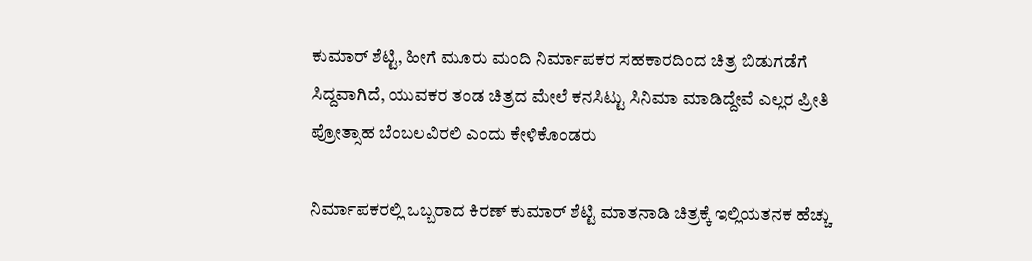ಕುಮಾರ್ ಶೆಟ್ಟಿ, ಹೀಗೆ ಮೂರು ಮಂದಿ ನಿರ್ಮಾಪಕರ ಸಹಕಾರದಿಂದ ಚಿತ್ರ ಬಿಡುಗಡೆಗೆ ಸಿದ್ದವಾಗಿದೆ, ಯುವಕರ ತಂಡ ಚಿತ್ರದ ಮೇಲೆ ಕನಸಿಟ್ಟು ಸಿನಿಮಾ ಮಾಡಿದ್ದೇವೆ ಎಲ್ಲರ ಪ್ರೀತಿ ಪ್ರೋತ್ಸಾಹ ಬೆಂಬಲವಿರಲಿ ಎಂದು ಕೇಳಿಕೊಂಡರು

ನಿರ್ಮಾಪಕರಲ್ಲಿ ಒಬ್ಬರಾದ ಕಿರಣ್ ಕುಮಾರ್ ಶೆಟ್ಟಿ ಮಾತನಾಡಿ ಚಿತ್ರಕ್ಕೆ ಇಲ್ಲಿಯತನಕ ಹೆಚ್ಚು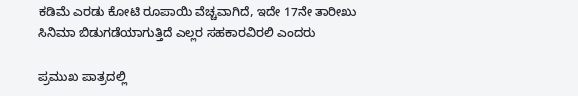ಕಡಿಮೆ ಎರಡು ಕೋಟಿ ರೂಪಾಯಿ ವೆಚ್ಚವಾಗಿದೆ, ಇದೇ 17ನೇ ತಾರೀಖು ಸಿನಿಮಾ ಬಿಡುಗಡೆಯಾಗುತ್ತಿದೆ ಎಲ್ಲರ ಸಹಕಾರವಿರಲಿ ಎಂದರು

ಪ್ರಮುಖ ಪಾತ್ರದಲ್ಲಿ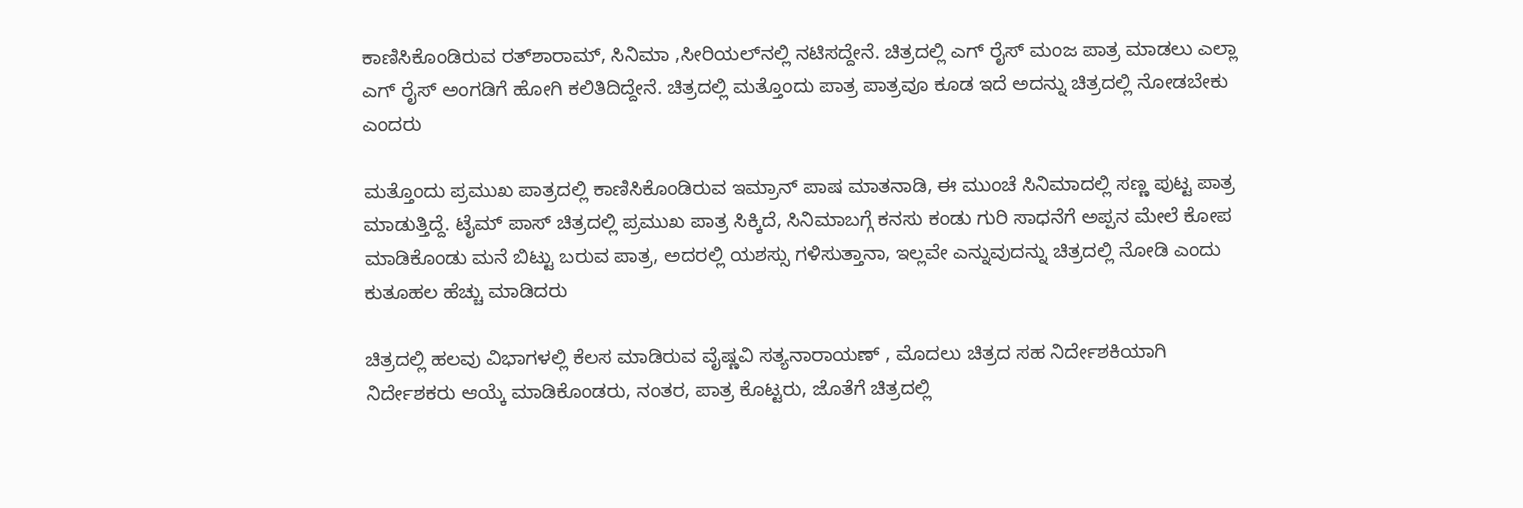ಕಾಣಿಸಿಕೊಂಡಿರುವ ರತ್‍ಶಾರಾಮ್, ಸಿನಿಮಾ ,ಸೀರಿಯಲ್‍ನಲ್ಲಿ ನಟಿಸದ್ದೇನೆ. ಚಿತ್ರದಲ್ಲಿ ಎಗ್ ರೈಸ್ ಮಂಜ ಪಾತ್ರ ಮಾಡಲು ಎಲ್ಲಾ ಎಗ್ ರೈಸ್ ಅಂಗಡಿಗೆ ಹೋಗಿ ಕಲಿತಿದಿದ್ದೇನೆ. ಚಿತ್ರದಲ್ಲಿ ಮತ್ತೊಂದು ಪಾತ್ರ ಪಾತ್ರವೂ ಕೂಡ ಇದೆ ಅದನ್ನು ಚಿತ್ರದಲ್ಲಿ ನೋಡಬೇಕು ಎಂದರು

ಮತ್ತೊಂದು ಪ್ರಮುಖ ಪಾತ್ರದಲ್ಲಿ ಕಾಣಿಸಿಕೊಂಡಿರುವ ಇಮ್ರಾನ್ ಪಾಷ ಮಾತನಾಡಿ, ಈ ಮುಂಚೆ ಸಿನಿಮಾದಲ್ಲಿ ಸಣ್ಣ ಪುಟ್ಟ ಪಾತ್ರ ಮಾಡುತ್ತಿದ್ದೆ. ಟೈಮ್ ಪಾಸ್ ಚಿತ್ರದಲ್ಲಿ ಪ್ರಮುಖ ಪಾತ್ರ ಸಿಕ್ಕಿದೆ, ಸಿನಿಮಾಬಗ್ಗೆ ಕನಸು ಕಂಡು ಗುರಿ ಸಾಧನೆಗೆ ಅಪ್ಪನ ಮೇಲೆ ಕೋಪ ಮಾಡಿಕೊಂಡು ಮನೆ ಬಿಟ್ಟು ಬರುವ ಪಾತ್ರ, ಅದರಲ್ಲಿ ಯಶಸ್ಸು ಗಳಿಸುತ್ತಾನಾ, ಇಲ್ಲವೇ ಎನ್ನುವುದನ್ನು ಚಿತ್ರದಲ್ಲಿ ನೋಡಿ ಎಂದು ಕುತೂಹಲ ಹೆಚ್ಚು ಮಾಡಿದರು

ಚಿತ್ರದಲ್ಲಿ ಹಲವು ವಿಭಾಗಳಲ್ಲಿ ಕೆಲಸ ಮಾಡಿರುವ ವೈಷ್ಣವಿ ಸತ್ಯನಾರಾಯಣ್ , ಮೊದಲು ಚಿತ್ರದ ಸಹ ನಿರ್ದೇಶಕಿಯಾಗಿ ನಿರ್ದೇಶಕರು ಆಯ್ಕೆ ಮಾಡಿಕೊಂಡರು, ನಂತರ, ಪಾತ್ರ ಕೊಟ್ಟರು, ಜೊತೆಗೆ ಚಿತ್ರದಲ್ಲಿ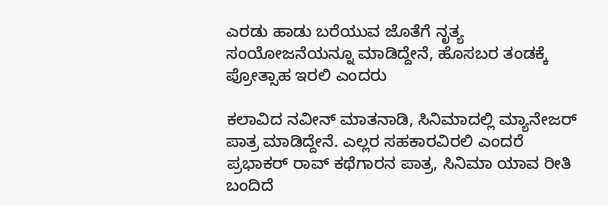ಎರಡು ಹಾಡು ಬರೆಯುವ ಜೊತೆಗೆ ನೃತ್ಯ ಸಂಯೋಜನೆಯನ್ನೂ ಮಾಡಿದ್ದೇನೆ, ಹೊಸಬರ ತಂಡಕ್ಕೆ ಪ್ರೋತ್ಸಾಹ ಇರಲಿ ಎಂದರು

ಕಲಾವಿದ ನವೀನ್ ಮಾತನಾಡಿ, ಸಿನಿಮಾದಲ್ಲಿ ಮ್ಯಾನೇಜರ್ ಪಾತ್ರ ಮಾಡಿದ್ದೇನೆ. ಎಲ್ಲರ ಸಹಕಾರವಿರಲಿ ಎಂದರೆ ಪ್ರಭಾಕರ್ ರಾವ್ ಕಥೆಗಾರನ ಪಾತ್ರ, ಸಿನಿಮಾ ಯಾವ ರೀತಿ ಬಂದಿದೆ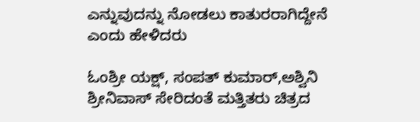ಎನ್ನುವುದನ್ನು ನೋಡಲು ಕಾತುರರಾಗಿದ್ದೇನೆ ಎಂದು ಹೇಳಿದರು

ಓಂಶ್ರೀ ಯಕ್ಷ್, ಸಂಪತ್ ಕುಮಾರ್,ಅಶ್ವಿನಿ ಶ್ರೀನಿವಾಸ್ ಸೇರಿದಂತೆ ಮತ್ತಿತರು ಚಿತ್ರದ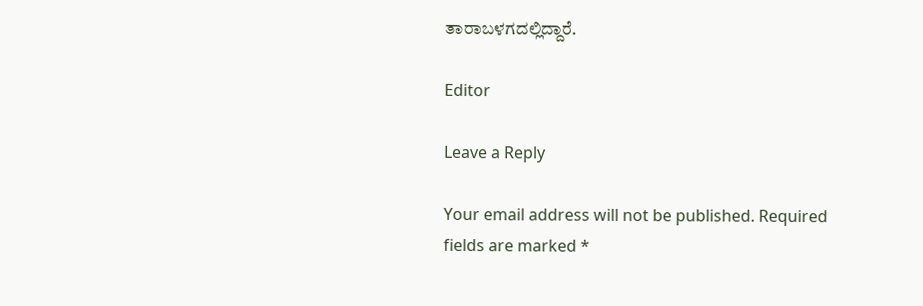ತಾರಾಬಳಗದಲ್ಲಿದ್ದಾರೆ.

Editor

Leave a Reply

Your email address will not be published. Required fields are marked *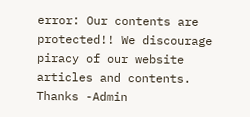error: Our contents are protected!! We discourage piracy of our website articles and contents. Thanks -Admin